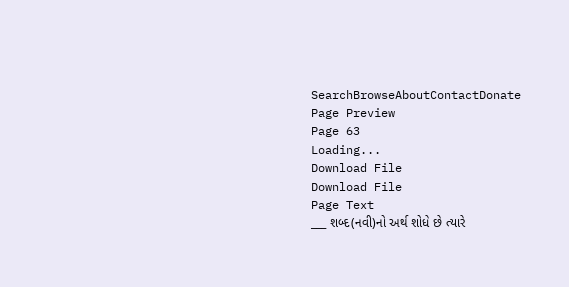SearchBrowseAboutContactDonate
Page Preview
Page 63
Loading...
Download File
Download File
Page Text
___ શબ્દ(નવી)નો અર્થ શોધે છે ત્યારે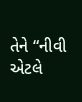તેને “નીવી એટલે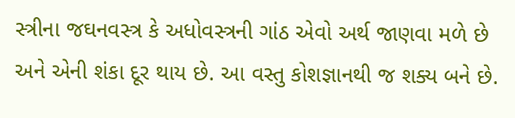સ્ત્રીના જઘનવસ્ત્ર કે અધોવસ્ત્રની ગાંઠ એવો અર્થ જાણવા મળે છે અને એની શંકા દૂર થાય છે. આ વસ્તુ કોશજ્ઞાનથી જ શક્ય બને છે.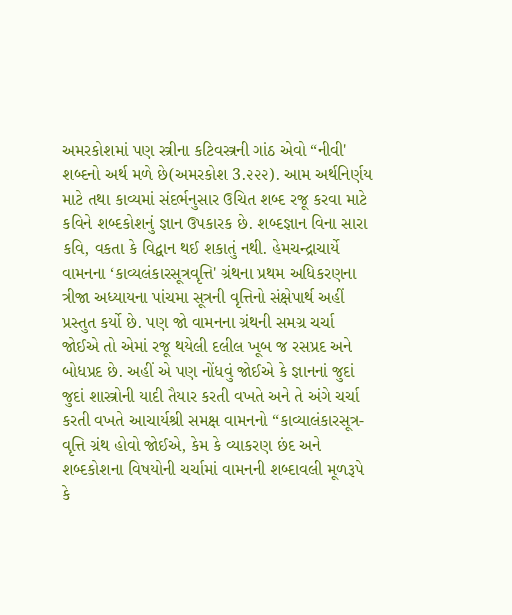અમરકોશમાં પણ સ્ત્રીના કટિવસ્ત્રની ગાંઠ એવો “નીવી' શબ્દનો અર્થ મળે છે(અમરકોશ 3.૨૨૨). આમ અર્થનિર્ણય માટે તથા કાવ્યમાં સંદર્ભનુસાર ઉચિત શબ્દ રજૂ કરવા માટે કવિને શબ્દકોશનું જ્ઞાન ઉપકારક છે. શબ્દજ્ઞાન વિના સારા કવિ, વકતા કે વિદ્વાન થઈ શકાતું નથી. હેમચન્દ્રાચાર્યે વામનના ‘કાવ્યલંકારસૂત્રવૃત્તિ' ગ્રંથના પ્રથમ અધિકરણના ત્રીજા અધ્યાયના પાંચમા સૂત્રની વૃત્તિનો સંક્ષેપાર્થ અહીં પ્રસ્તુત કર્યો છે. પણ જો વામનના ગ્રંથની સમગ્ર ચર્ચા જોઈએ તો એમાં રજૂ થયેલી દલીલ ખૂબ જ રસપ્રદ અને બોધપ્રદ છે. અહીં એ પણ નોંધવું જોઈએ કે જ્ઞાનનાં જુદાં જુદાં શાસ્ત્રોની યાદી તૈયાર કરતી વખતે અને તે અંગે ચર્ચા કરતી વખતે આચાર્યશ્રી સમક્ષ વામનનો “કાવ્યાલંકારસૂત્ર-વૃત્તિ ગ્રંથ હોવો જોઈએ, કેમ કે વ્યાકરણ છંદ અને શબ્દકોશના વિષયોની ચર્ચામાં વામનની શબ્દાવલી મૂળરૂપે કે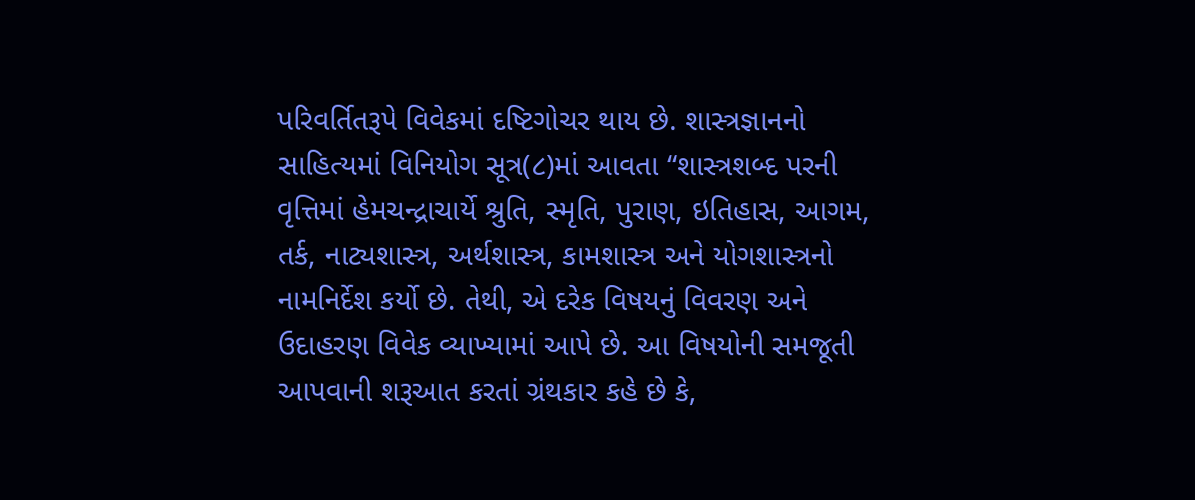પરિવર્તિતરૂપે વિવેકમાં દષ્ટિગોચર થાય છે. શાસ્ત્રજ્ઞાનનો સાહિત્યમાં વિનિયોગ સૂત્ર(૮)માં આવતા “શાસ્ત્રશબ્દ પરની વૃત્તિમાં હેમચન્દ્રાચાર્યે શ્રુતિ, સ્મૃતિ, પુરાણ, ઇતિહાસ, આગમ, તર્ક, નાટ્યશાસ્ત્ર, અર્થશાસ્ત્ર, કામશાસ્ત્ર અને યોગશાસ્ત્રનો નામનિર્દેશ કર્યો છે. તેથી, એ દરેક વિષયનું વિવરણ અને ઉદાહરણ વિવેક વ્યાખ્યામાં આપે છે. આ વિષયોની સમજૂતી આપવાની શરૂઆત કરતાં ગ્રંથકાર કહે છે કે,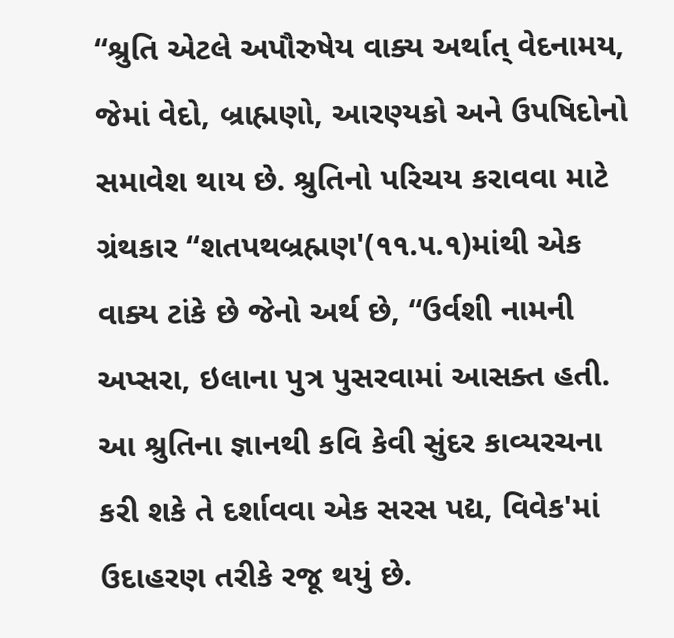“શ્રુતિ એટલે અપૌરુષેય વાક્ય અર્થાત્ વેદનામય, જેમાં વેદો, બ્રાહ્મણો, આરણ્યકો અને ઉપષિદોનો સમાવેશ થાય છે. શ્રુતિનો પરિચય કરાવવા માટે ગ્રંથકાર “શતપથબ્રહ્મણ'(૧૧.૫.૧)માંથી એક વાક્ય ટાંકે છે જેનો અર્થ છે, “ઉર્વશી નામની અપ્સરા, ઇલાના પુત્ર પુસરવામાં આસક્ત હતી. આ શ્રુતિના જ્ઞાનથી કવિ કેવી સુંદર કાવ્યરચના કરી શકે તે દર્શાવવા એક સરસ પદ્ય, વિવેક'માં ઉદાહરણ તરીકે રજૂ થયું છે.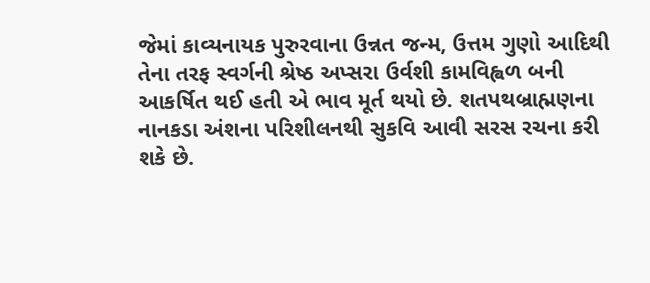જેમાં કાવ્યનાયક પુરુરવાના ઉન્નત જન્મ, ઉત્તમ ગુણો આદિથી તેના તરફ સ્વર્ગની શ્રેષ્ઠ અપ્સરા ઉર્વશી કામવિહ્વળ બની આકર્ષિત થઈ હતી એ ભાવ મૂર્ત થયો છે. શતપથબ્રાહ્મણના નાનકડા અંશના પરિશીલનથી સુકવિ આવી સરસ રચના કરી શકે છે.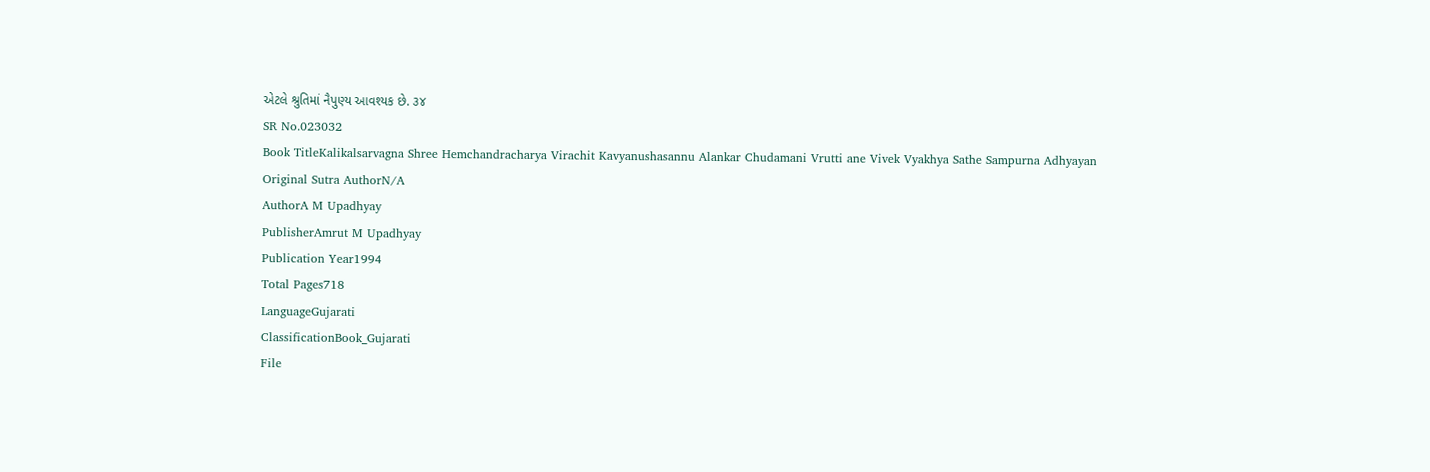એટલે શ્રુતિમાં નૈપુણ્ય આવશ્યક છે. ૩૪
SR No.023032
Book TitleKalikalsarvagna Shree Hemchandracharya Virachit Kavyanushasannu Alankar Chudamani Vrutti ane Vivek Vyakhya Sathe Sampurna Adhyayan
Original Sutra AuthorN/A
AuthorA M Upadhyay
PublisherAmrut M Upadhyay
Publication Year1994
Total Pages718
LanguageGujarati
ClassificationBook_Gujarati
File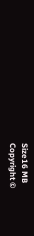Size16 MB
Copyright ©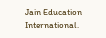Jain Education International.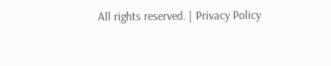All rights reserved. | Privacy Policy